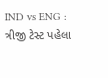IND vs ENG : ત્રીજી ટેસ્ટ પહેલા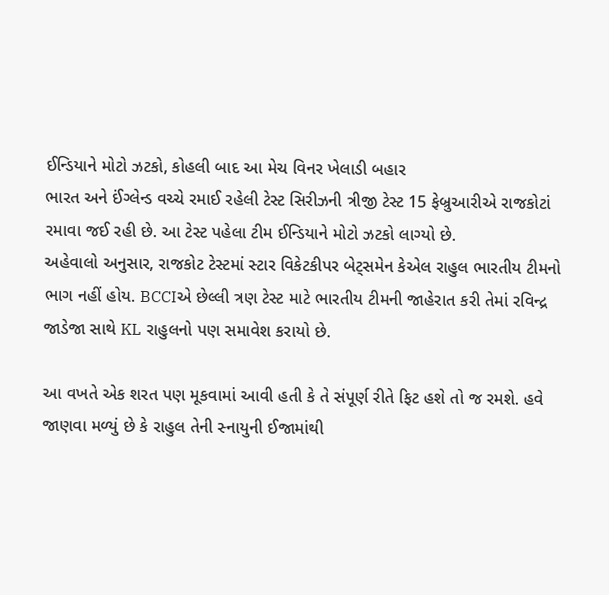ઈન્ડિયાને મોટો ઝટકો, કોહલી બાદ આ મેચ વિનર ખેલાડી બહાર
ભારત અને ઈંગ્લેન્ડ વચ્ચે રમાઈ રહેલી ટેસ્ટ સિરીઝની ત્રીજી ટેસ્ટ 15 ફેબ્રુઆરીએ રાજકોટાં રમાવા જઈ રહી છે. આ ટેસ્ટ પહેલા ટીમ ઈન્ડિયાને મોટો ઝટકો લાગ્યો છે.
અહેવાલો અનુસાર, રાજકોટ ટેસ્ટમાં સ્ટાર વિકેટકીપર બેટ્સમેન કેએલ રાહુલ ભારતીય ટીમનો ભાગ નહીં હોય. BCCIએ છેલ્લી ત્રણ ટેસ્ટ માટે ભારતીય ટીમની જાહેરાત કરી તેમાં રવિન્દ્ર જાડેજા સાથે KL રાહુલનો પણ સમાવેશ કરાયો છે.

આ વખતે એક શરત પણ મૂકવામાં આવી હતી કે તે સંપૂર્ણ રીતે ફિટ હશે તો જ રમશે. હવે જાણવા મળ્યું છે કે રાહુલ તેની સ્નાયુની ઈજામાંથી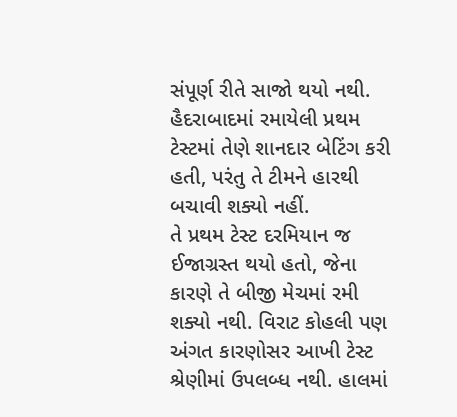સંપૂર્ણ રીતે સાજો થયો નથી. હૈદરાબાદમાં રમાયેલી પ્રથમ ટેસ્ટમાં તેણે શાનદાર બેટિંગ કરી હતી, પરંતુ તે ટીમને હારથી બચાવી શક્યો નહીં.
તે પ્રથમ ટેસ્ટ દરમિયાન જ ઈજાગ્રસ્ત થયો હતો, જેના કારણે તે બીજી મેચમાં રમી શક્યો નથી. વિરાટ કોહલી પણ અંગત કારણોસર આખી ટેસ્ટ શ્રેણીમાં ઉપલબ્ધ નથી. હાલમાં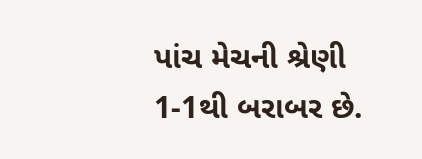પાંચ મેચની શ્રેણી 1-1થી બરાબર છે.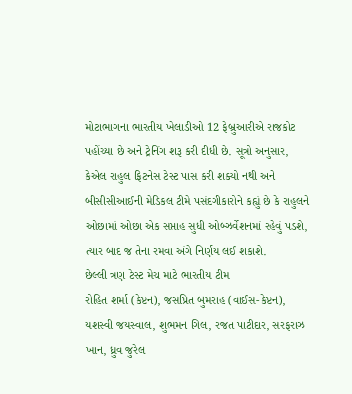મોટાભાગના ભારતીય ખેલાડીઓ 12 ફેબ્રુઆરીએ રાજકોટ પહોંચ્યા છે અને ટ્રેનિંગ શરૂ કરી દીધી છે. સૂત્રો અનુસાર, કેએલ રાહુલ ફિટનેસ ટેસ્ટ પાસ કરી શક્યો નથી અને બીસીસીઆઈની મેડિકલ ટીમે પસંદગીકારોને કહ્યું છે કે રાહુલને ઓછામાં ઓછા એક સપ્તાહ સુધી ઓબ્ઝર્વેશનમાં રહેવું પડશે, ત્યાર બાદ જ તેના રમવા અંગે નિર્ણય લઈ શકાશે.
છેલ્લી ત્રણ ટેસ્ટ મેચ માટે ભારતીય ટીમ
રોહિત શર્મા (કેપ્ટન), જસપ્રિત બુમરાહ (વાઈસ-કેપ્ટન), યશસ્વી જયસ્વાલ, શુભમન ગિલ, રજત પાટીદાર, સરફરાઝ ખાન, ધ્રુવ જુરેલ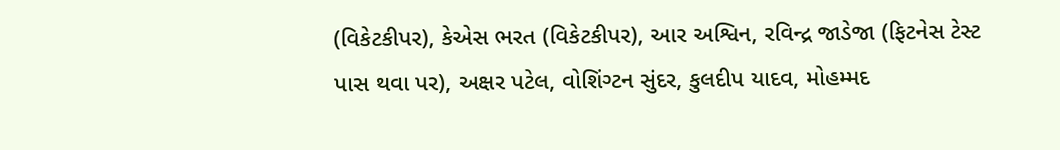(વિકેટકીપર), કેએસ ભરત (વિકેટકીપર), આર અશ્વિન, રવિન્દ્ર જાડેજા (ફિટનેસ ટેસ્ટ પાસ થવા પર), અક્ષર પટેલ, વોશિંગ્ટન સુંદર, કુલદીપ યાદવ, મોહમ્મદ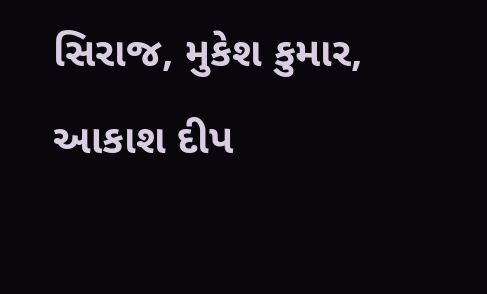સિરાજ, મુકેશ કુમાર, આકાશ દીપ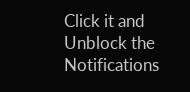Click it and Unblock the Notifications